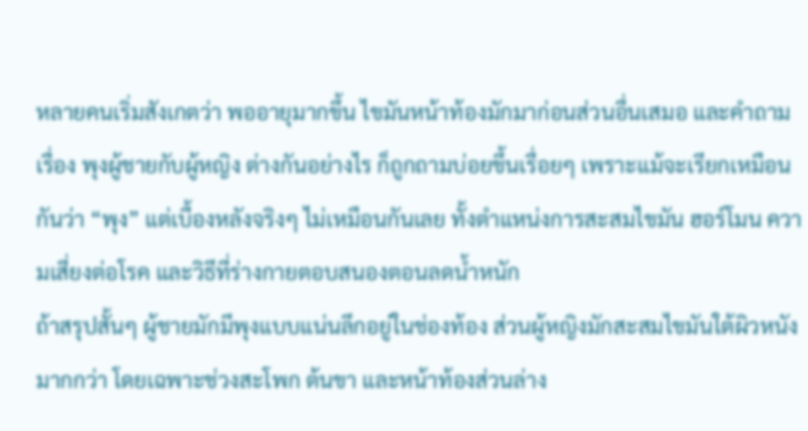หลายคนเริ่มสังเกตว่า พออายุมากขึ้น ไขมันหน้าท้องมักมาก่อนส่วนอื่นเสมอ และคำถามเรื่อง พุงผู้ชายกับผู้หญิง ต่างกันอย่างไร ก็ถูกถามบ่อยขึ้นเรื่อยๆ เพราะแม้จะเรียกเหมือนกันว่า “พุง” แต่เบื้องหลังจริงๆ ไม่เหมือนกันเลย ทั้งตำแหน่งการสะสมไขมัน ฮอร์โมน ความเสี่ยงต่อโรค และวิธีที่ร่างกายตอบสนองตอนลดน้ำหนัก
ถ้าสรุปสั้นๆ ผู้ชายมักมีพุงแบบแน่นลึกอยู่ในช่องท้อง ส่วนผู้หญิงมักสะสมไขมันใต้ผิวหนังมากกว่า โดยเฉพาะช่วงสะโพก ต้นขา และหน้าท้องส่วนล่าง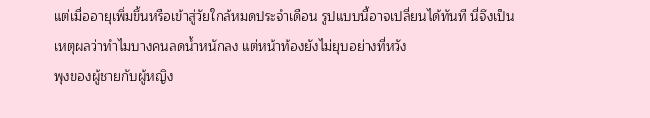แต่เมื่ออายุเพิ่มขึ้นหรือเข้าสู่วัยใกล้หมดประจำเดือน รูปแบบนี้อาจเปลี่ยนได้ทันที นี่จึงเป็นเหตุผลว่าทำไมบางคนลดน้ำหนักลง แต่หน้าท้องยังไม่ยุบอย่างที่หวัง
พุงของผู้ชายกับผู้หญิง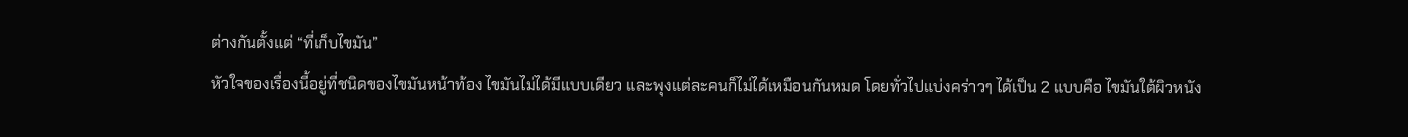ต่างกันตั้งแต่ “ที่เก็บไขมัน”
หัวใจของเรื่องนี้อยู่ที่ชนิดของไขมันหน้าท้อง ไขมันไม่ได้มีแบบเดียว และพุงแต่ละคนก็ไม่ได้เหมือนกันหมด โดยทั่วไปแบ่งคร่าวๆ ได้เป็น 2 แบบคือ ไขมันใต้ผิวหนัง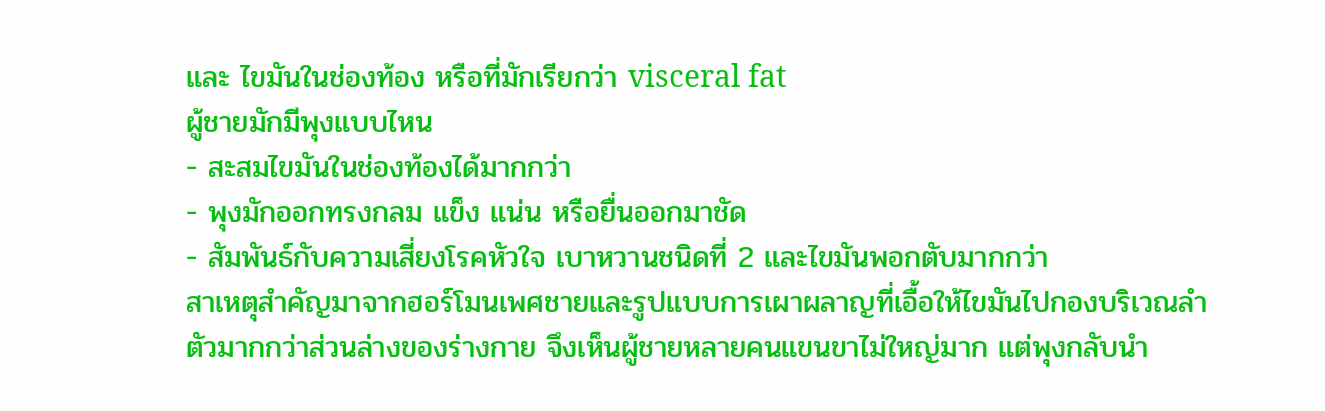และ ไขมันในช่องท้อง หรือที่มักเรียกว่า visceral fat
ผู้ชายมักมีพุงแบบไหน
- สะสมไขมันในช่องท้องได้มากกว่า
- พุงมักออกทรงกลม แข็ง แน่น หรือยื่นออกมาชัด
- สัมพันธ์กับความเสี่ยงโรคหัวใจ เบาหวานชนิดที่ 2 และไขมันพอกตับมากกว่า
สาเหตุสำคัญมาจากฮอร์โมนเพศชายและรูปแบบการเผาผลาญที่เอื้อให้ไขมันไปกองบริเวณลำตัวมากกว่าส่วนล่างของร่างกาย จึงเห็นผู้ชายหลายคนแขนขาไม่ใหญ่มาก แต่พุงกลับนำ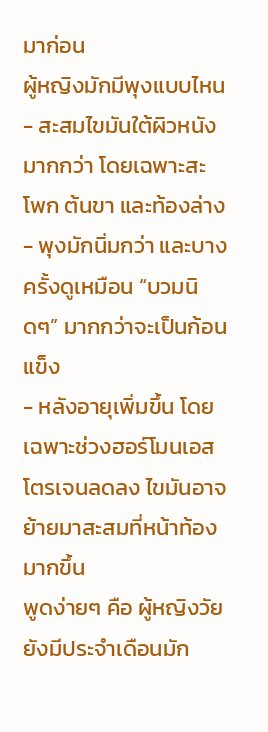มาก่อน
ผู้หญิงมักมีพุงแบบไหน
- สะสมไขมันใต้ผิวหนังมากกว่า โดยเฉพาะสะโพก ต้นขา และท้องล่าง
- พุงมักนิ่มกว่า และบางครั้งดูเหมือน “บวมนิดๆ” มากกว่าจะเป็นก้อนแข็ง
- หลังอายุเพิ่มขึ้น โดยเฉพาะช่วงฮอร์โมนเอสโตรเจนลดลง ไขมันอาจย้ายมาสะสมที่หน้าท้องมากขึ้น
พูดง่ายๆ คือ ผู้หญิงวัยยังมีประจำเดือนมัก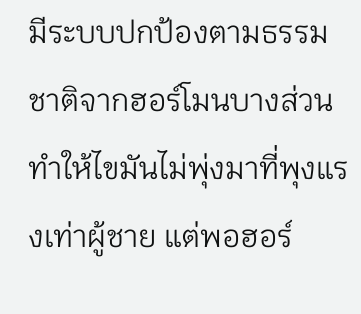มีระบบปกป้องตามธรรมชาติจากฮอร์โมนบางส่วน ทำให้ไขมันไม่พุ่งมาที่พุงแรงเท่าผู้ชาย แต่พอฮอร์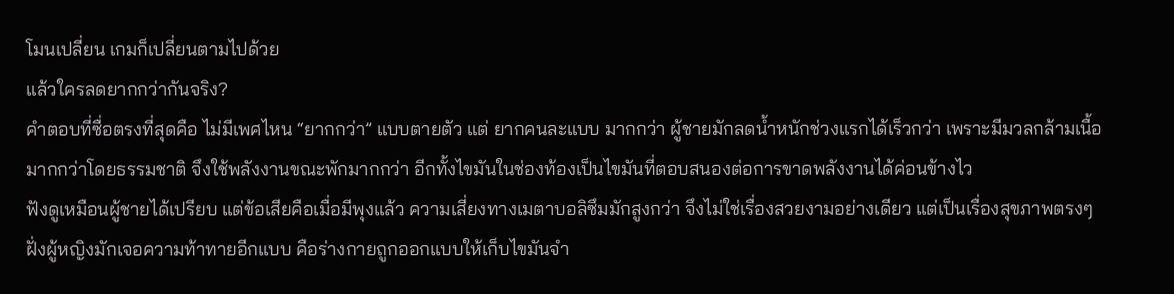โมนเปลี่ยน เกมก็เปลี่ยนตามไปด้วย
แล้วใครลดยากกว่ากันจริง?
คำตอบที่ซื่อตรงที่สุดคือ ไม่มีเพศไหน “ยากกว่า” แบบตายตัว แต่ ยากคนละแบบ มากกว่า ผู้ชายมักลดน้ำหนักช่วงแรกได้เร็วกว่า เพราะมีมวลกล้ามเนื้อมากกว่าโดยธรรมชาติ จึงใช้พลังงานขณะพักมากกว่า อีกทั้งไขมันในช่องท้องเป็นไขมันที่ตอบสนองต่อการขาดพลังงานได้ค่อนข้างไว
ฟังดูเหมือนผู้ชายได้เปรียบ แต่ข้อเสียคือเมื่อมีพุงแล้ว ความเสี่ยงทางเมตาบอลิซึมมักสูงกว่า จึงไม่ใช่เรื่องสวยงามอย่างเดียว แต่เป็นเรื่องสุขภาพตรงๆ
ฝั่งผู้หญิงมักเจอความท้าทายอีกแบบ คือร่างกายถูกออกแบบให้เก็บไขมันจำ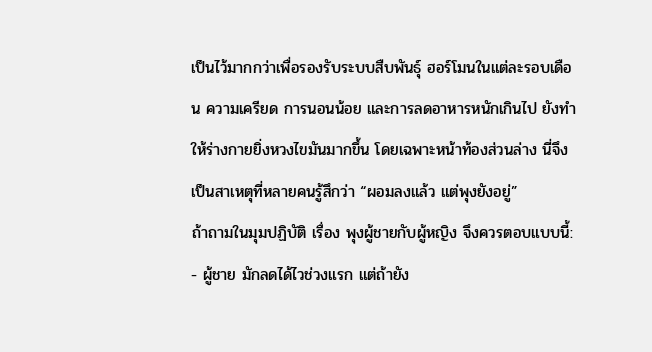เป็นไว้มากกว่าเพื่อรองรับระบบสืบพันธุ์ ฮอร์โมนในแต่ละรอบเดือน ความเครียด การนอนน้อย และการลดอาหารหนักเกินไป ยังทำให้ร่างกายยิ่งหวงไขมันมากขึ้น โดยเฉพาะหน้าท้องส่วนล่าง นี่จึงเป็นสาเหตุที่หลายคนรู้สึกว่า “ผอมลงแล้ว แต่พุงยังอยู่”
ถ้าถามในมุมปฏิบัติ เรื่อง พุงผู้ชายกับผู้หญิง จึงควรตอบแบบนี้:
- ผู้ชาย มักลดได้ไวช่วงแรก แต่ถ้ายัง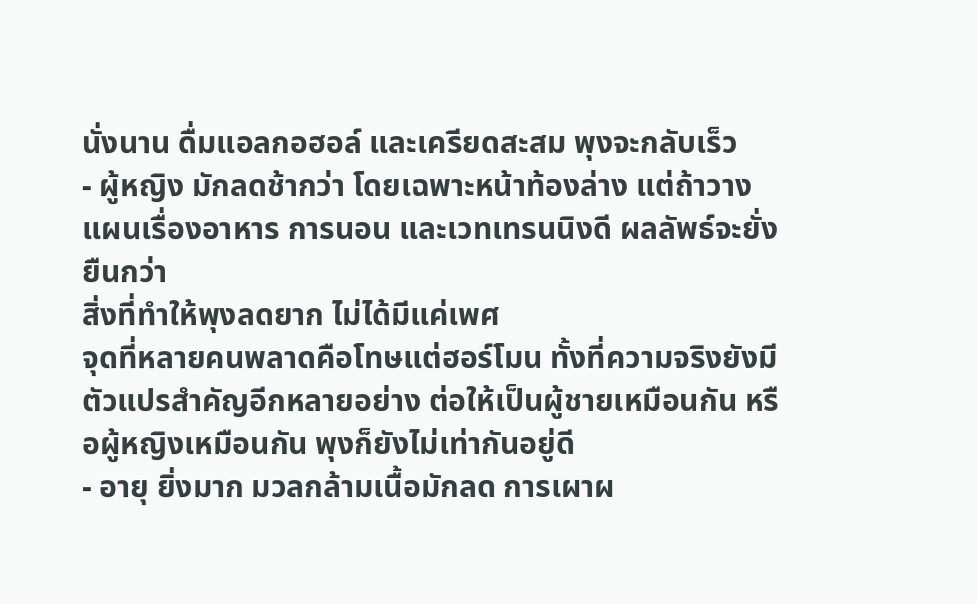นั่งนาน ดื่มแอลกอฮอล์ และเครียดสะสม พุงจะกลับเร็ว
- ผู้หญิง มักลดช้ากว่า โดยเฉพาะหน้าท้องล่าง แต่ถ้าวางแผนเรื่องอาหาร การนอน และเวทเทรนนิงดี ผลลัพธ์จะยั่งยืนกว่า
สิ่งที่ทำให้พุงลดยาก ไม่ได้มีแค่เพศ
จุดที่หลายคนพลาดคือโทษแต่ฮอร์โมน ทั้งที่ความจริงยังมีตัวแปรสำคัญอีกหลายอย่าง ต่อให้เป็นผู้ชายเหมือนกัน หรือผู้หญิงเหมือนกัน พุงก็ยังไม่เท่ากันอยู่ดี
- อายุ ยิ่งมาก มวลกล้ามเนื้อมักลด การเผาผ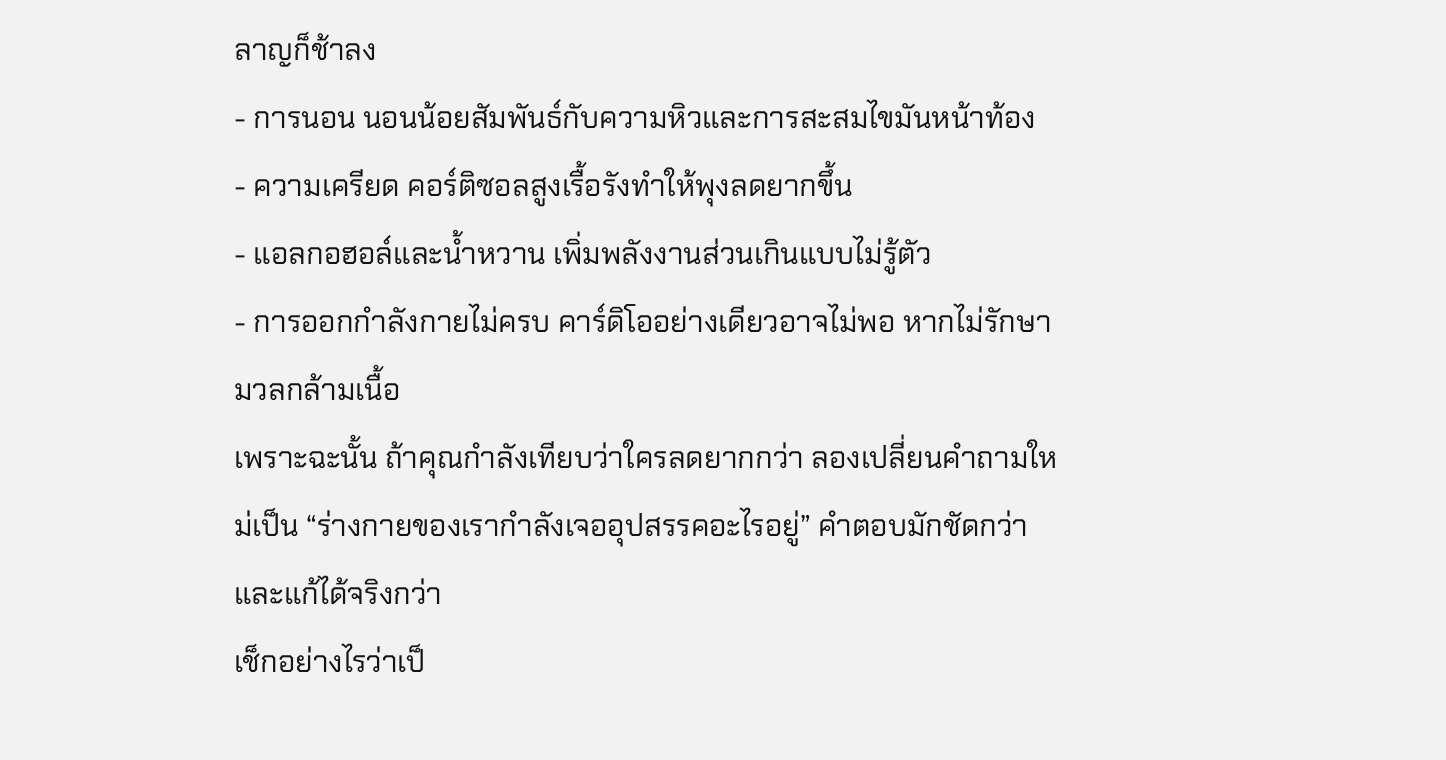ลาญก็ช้าลง
- การนอน นอนน้อยสัมพันธ์กับความหิวและการสะสมไขมันหน้าท้อง
- ความเครียด คอร์ติซอลสูงเรื้อรังทำให้พุงลดยากขึ้น
- แอลกอฮอล์และน้ำหวาน เพิ่มพลังงานส่วนเกินแบบไม่รู้ตัว
- การออกกำลังกายไม่ครบ คาร์ดิโออย่างเดียวอาจไม่พอ หากไม่รักษามวลกล้ามเนื้อ
เพราะฉะนั้น ถ้าคุณกำลังเทียบว่าใครลดยากกว่า ลองเปลี่ยนคำถามใหม่เป็น “ร่างกายของเรากำลังเจออุปสรรคอะไรอยู่” คำตอบมักชัดกว่า และแก้ได้จริงกว่า
เช็กอย่างไรว่าเป็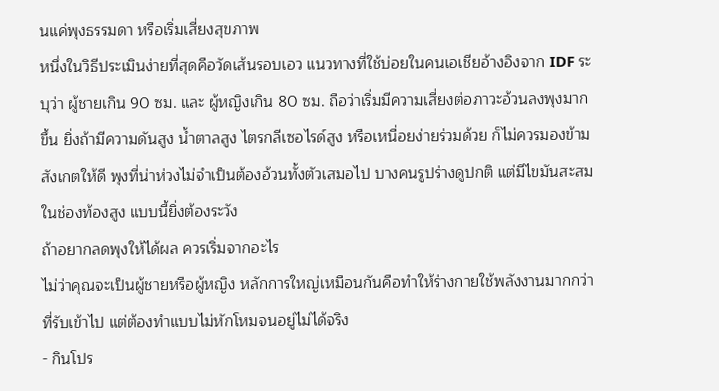นแค่พุงธรรมดา หรือเริ่มเสี่ยงสุขภาพ
หนึ่งในวิธีประเมินง่ายที่สุดคือวัดเส้นรอบเอว แนวทางที่ใช้บ่อยในคนเอเชียอ้างอิงจาก IDF ระบุว่า ผู้ชายเกิน 90 ซม. และ ผู้หญิงเกิน 80 ซม. ถือว่าเริ่มมีความเสี่ยงต่อภาวะอ้วนลงพุงมากขึ้น ยิ่งถ้ามีความดันสูง น้ำตาลสูง ไตรกลีเซอไรด์สูง หรือเหนื่อยง่ายร่วมด้วย ก็ไม่ควรมองข้าม
สังเกตให้ดี พุงที่น่าห่วงไม่จำเป็นต้องอ้วนทั้งตัวเสมอไป บางคนรูปร่างดูปกติ แต่มีไขมันสะสมในช่องท้องสูง แบบนี้ยิ่งต้องระวัง
ถ้าอยากลดพุงให้ได้ผล ควรเริ่มจากอะไร
ไม่ว่าคุณจะเป็นผู้ชายหรือผู้หญิง หลักการใหญ่เหมือนกันคือทำให้ร่างกายใช้พลังงานมากกว่าที่รับเข้าไป แต่ต้องทำแบบไม่หักโหมจนอยู่ไม่ได้จริง
- กินโปร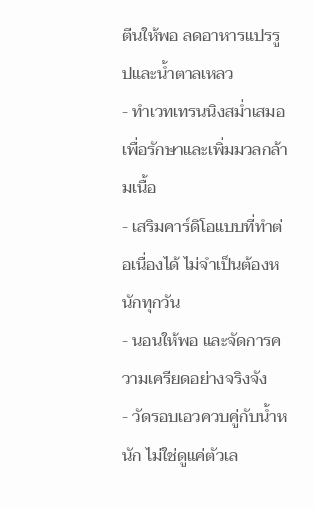ตีนให้พอ ลดอาหารแปรรูปและน้ำตาลเหลว
- ทำเวทเทรนนิงสม่ำเสมอ เพื่อรักษาและเพิ่มมวลกล้ามเนื้อ
- เสริมคาร์ดิโอแบบที่ทำต่อเนื่องได้ ไม่จำเป็นต้องหนักทุกวัน
- นอนให้พอ และจัดการความเครียดอย่างจริงจัง
- วัดรอบเอวควบคู่กับน้ำหนัก ไม่ใช่ดูแค่ตัวเล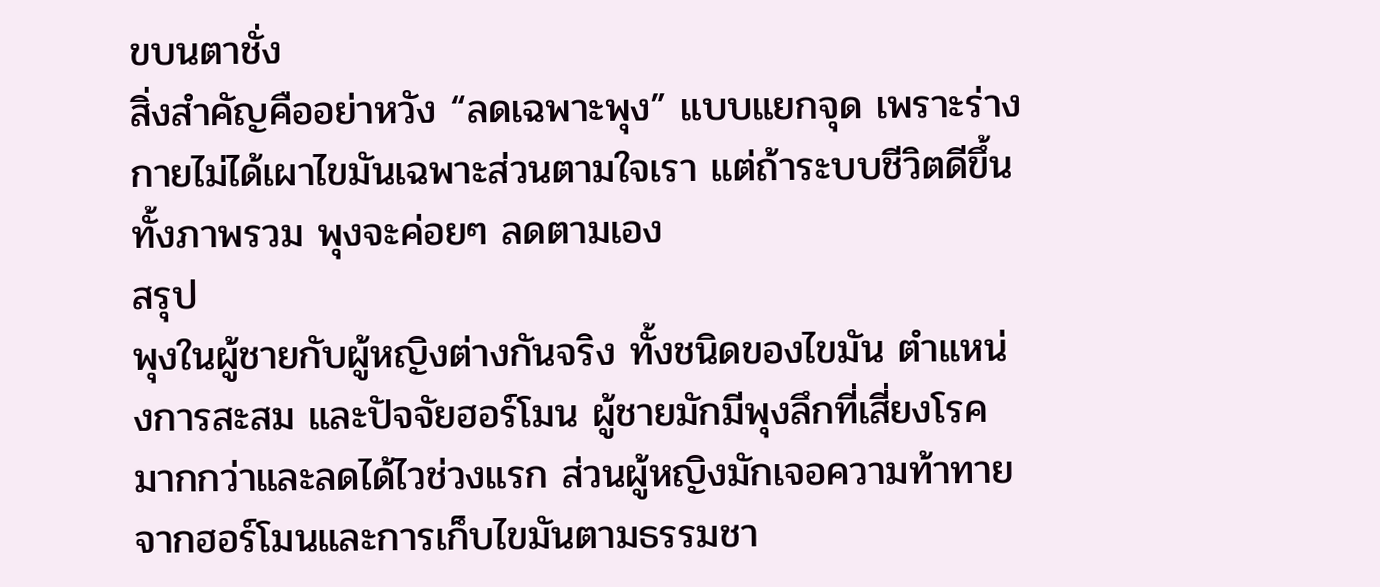ขบนตาชั่ง
สิ่งสำคัญคืออย่าหวัง “ลดเฉพาะพุง” แบบแยกจุด เพราะร่างกายไม่ได้เผาไขมันเฉพาะส่วนตามใจเรา แต่ถ้าระบบชีวิตดีขึ้นทั้งภาพรวม พุงจะค่อยๆ ลดตามเอง
สรุป
พุงในผู้ชายกับผู้หญิงต่างกันจริง ทั้งชนิดของไขมัน ตำแหน่งการสะสม และปัจจัยฮอร์โมน ผู้ชายมักมีพุงลึกที่เสี่ยงโรคมากกว่าและลดได้ไวช่วงแรก ส่วนผู้หญิงมักเจอความท้าทายจากฮอร์โมนและการเก็บไขมันตามธรรมชา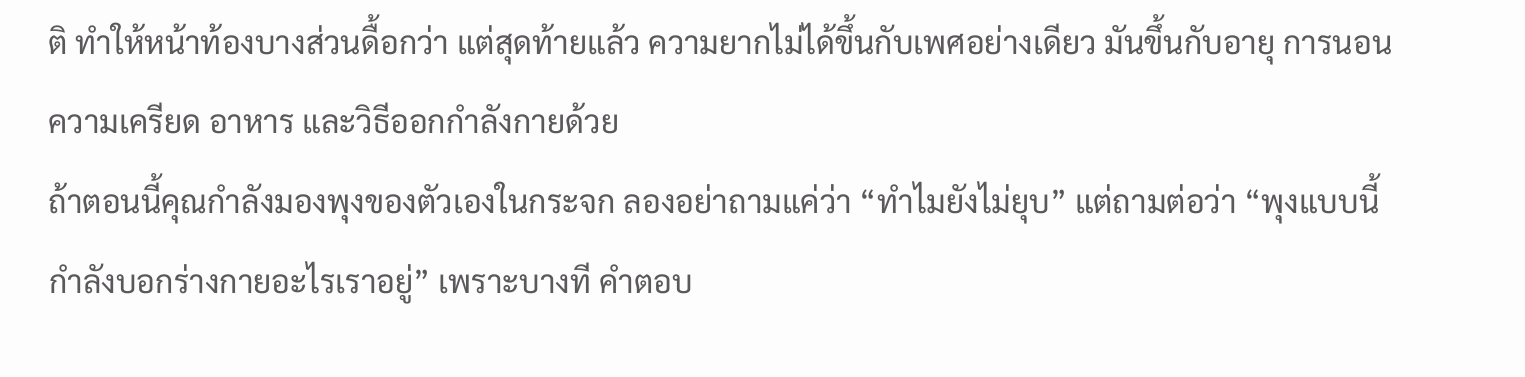ติ ทำให้หน้าท้องบางส่วนดื้อกว่า แต่สุดท้ายแล้ว ความยากไม่ได้ขึ้นกับเพศอย่างเดียว มันขึ้นกับอายุ การนอน ความเครียด อาหาร และวิธีออกกำลังกายด้วย
ถ้าตอนนี้คุณกำลังมองพุงของตัวเองในกระจก ลองอย่าถามแค่ว่า “ทำไมยังไม่ยุบ” แต่ถามต่อว่า “พุงแบบนี้กำลังบอกร่างกายอะไรเราอยู่” เพราะบางที คำตอบ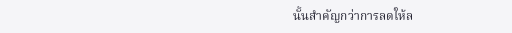นั้นสำคัญกว่าการลดให้ล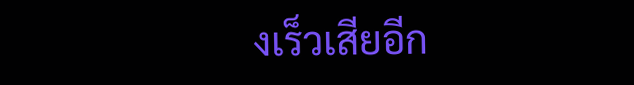งเร็วเสียอีก